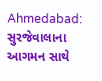Ahmedabad: સુરજેવાલાના આગમન સાથે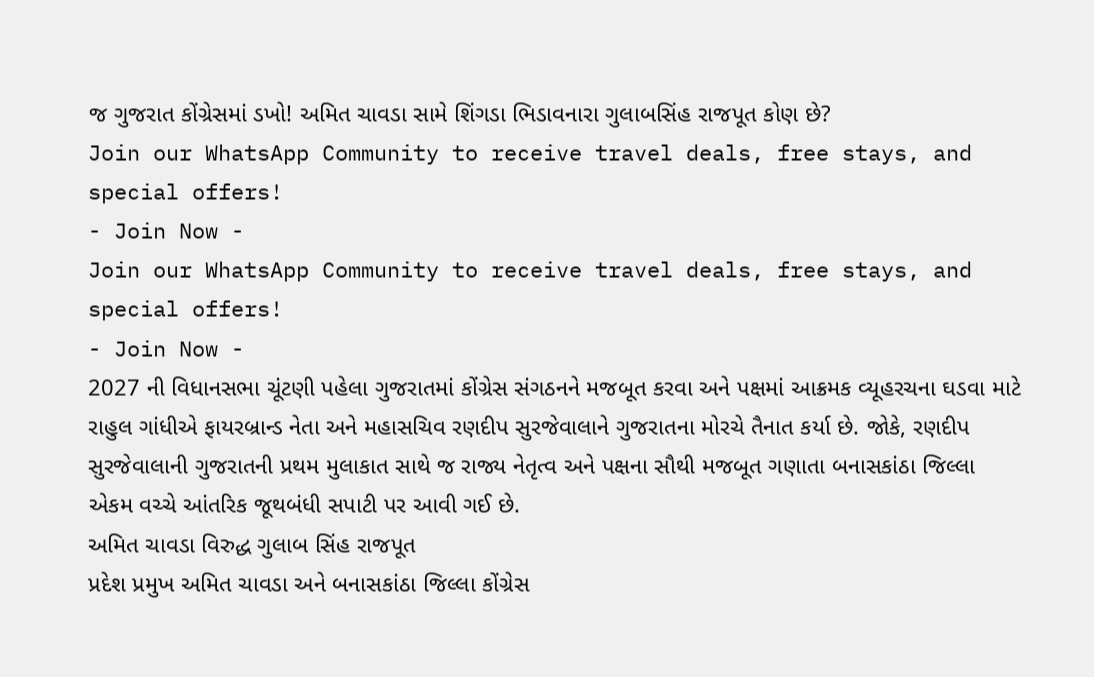જ ગુજરાત કોંગ્રેસમાં ડખો! અમિત ચાવડા સામે શિંગડા ભિડાવનારા ગુલાબસિંહ રાજપૂત કોણ છે?
Join our WhatsApp Community to receive travel deals, free stays, and special offers!
- Join Now -
Join our WhatsApp Community to receive travel deals, free stays, and special offers!
- Join Now -
2027 ની વિધાનસભા ચૂંટણી પહેલા ગુજરાતમાં કોંગ્રેસ સંગઠનને મજબૂત કરવા અને પક્ષમાં આક્રમક વ્યૂહરચના ઘડવા માટે રાહુલ ગાંધીએ ફાયરબ્રાન્ડ નેતા અને મહાસચિવ રણદીપ સુરજેવાલાને ગુજરાતના મોરચે તૈનાત કર્યા છે. જોકે, રણદીપ સુરજેવાલાની ગુજરાતની પ્રથમ મુલાકાત સાથે જ રાજ્ય નેતૃત્વ અને પક્ષના સૌથી મજબૂત ગણાતા બનાસકાંઠા જિલ્લા એકમ વચ્ચે આંતરિક જૂથબંધી સપાટી પર આવી ગઈ છે.
અમિત ચાવડા વિરુદ્ધ ગુલાબ સિંહ રાજપૂત
પ્રદેશ પ્રમુખ અમિત ચાવડા અને બનાસકાંઠા જિલ્લા કોંગ્રેસ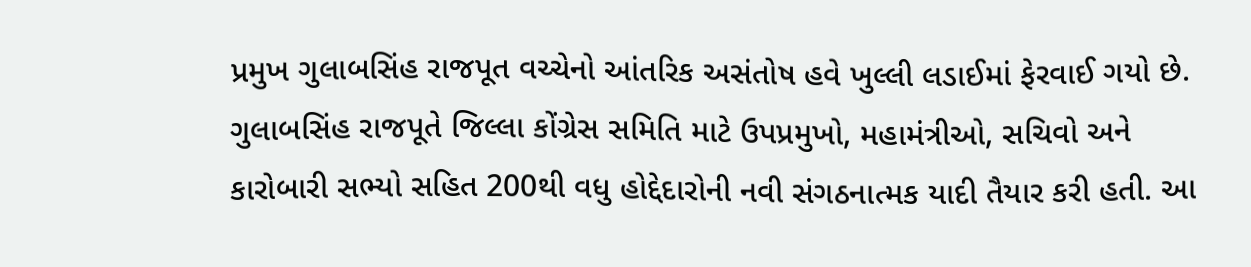પ્રમુખ ગુલાબસિંહ રાજપૂત વચ્ચેનો આંતરિક અસંતોષ હવે ખુલ્લી લડાઈમાં ફેરવાઈ ગયો છે. ગુલાબસિંહ રાજપૂતે જિલ્લા કોંગ્રેસ સમિતિ માટે ઉપપ્રમુખો, મહામંત્રીઓ, સચિવો અને કારોબારી સભ્યો સહિત 200થી વધુ હોદ્દેદારોની નવી સંગઠનાત્મક યાદી તૈયાર કરી હતી. આ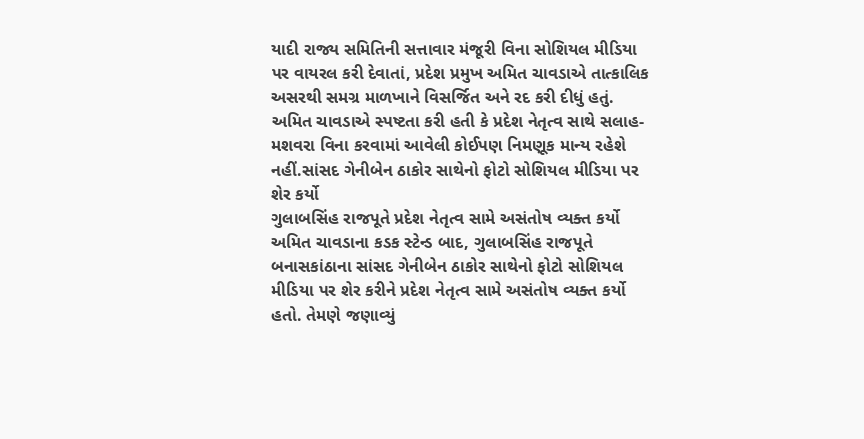યાદી રાજ્ય સમિતિની સત્તાવાર મંજૂરી વિના સોશિયલ મીડિયા પર વાયરલ કરી દેવાતાં, પ્રદેશ પ્રમુખ અમિત ચાવડાએ તાત્કાલિક અસરથી સમગ્ર માળખાને વિસર્જિત અને રદ કરી દીધું હતું. અમિત ચાવડાએ સ્પષ્ટતા કરી હતી કે પ્રદેશ નેતૃત્વ સાથે સલાહ-મશવરા વિના કરવામાં આવેલી કોઈપણ નિમણૂક માન્ય રહેશે નહીં.સાંસદ ગેનીબેન ઠાકોર સાથેનો ફોટો સોશિયલ મીડિયા પર શેર કર્યો
ગુલાબસિંહ રાજપૂતે પ્રદેશ નેતૃત્વ સામે અસંતોષ વ્યક્ત કર્યો
અમિત ચાવડાના કડક સ્ટેન્ડ બાદ, ગુલાબસિંહ રાજપૂતે બનાસકાંઠાના સાંસદ ગેનીબેન ઠાકોર સાથેનો ફોટો સોશિયલ મીડિયા પર શેર કરીને પ્રદેશ નેતૃત્વ સામે અસંતોષ વ્યક્ત કર્યો હતો. તેમણે જણાવ્યું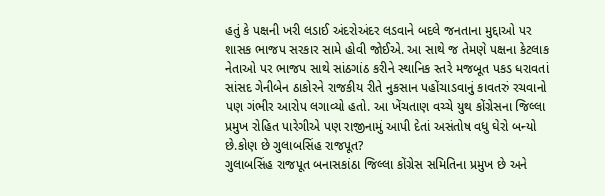હતું કે પક્ષની ખરી લડાઈ અંદરોઅંદર લડવાને બદલે જનતાના મુદ્દાઓ પર શાસક ભાજપ સરકાર સામે હોવી જોઈએ. આ સાથે જ તેમણે પક્ષના કેટલાક નેતાઓ પર ભાજપ સાથે સાંઠગાંઠ કરીને સ્થાનિક સ્તરે મજબૂત પકડ ધરાવતાં સાંસદ ગેનીબેન ઠાકોરને રાજકીય રીતે નુકસાન પહોંચાડવાનું કાવતરું રચવાનો પણ ગંભીર આરોપ લગાવ્યો હતો. આ ખેંચતાણ વચ્ચે યુથ કોંગ્રેસના જિલ્લા પ્રમુખ રોહિત પારેગીએ પણ રાજીનામું આપી દેતાં અસંતોષ વધુ ઘેરો બન્યો છે.કોણ છે ગુલાબસિંહ રાજપૂત?
ગુલાબસિંહ રાજપૂત બનાસકાંઠા જિલ્લા કોંગ્રેસ સમિતિના પ્રમુખ છે અને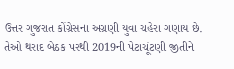ઉત્તર ગુજરાત કોંગ્રેસના અગ્રણી યુવા ચહેરા ગણાય છે. તેઓ થરાદ બેઠક પરથી 2019ની પેટાચૂંટણી જીતીને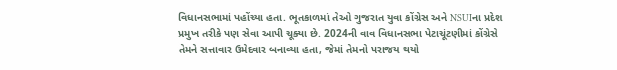વિધાનસભામાં પહોંચ્યા હતા. ભૂતકાળમાં તેઓ ગુજરાત યુવા કોંગ્રેસ અને NSUIના પ્રદેશ પ્રમુખ તરીકે પણ સેવા આપી ચૂક્યા છે. 2024ની વાવ વિધાનસભા પેટાચૂંટણીમાં કોંગ્રેસે તેમને સત્તાવાર ઉમેદવાર બનાવ્યા હતા, જેમાં તેમનો પરાજય થયો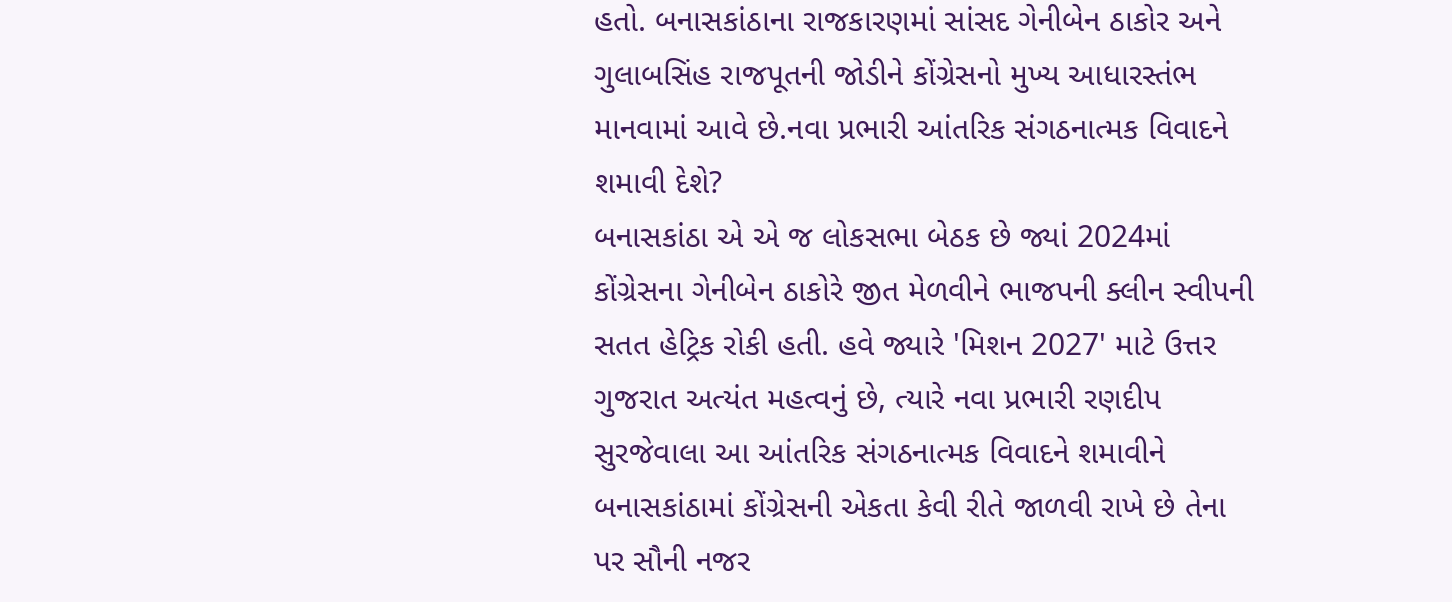હતો. બનાસકાંઠાના રાજકારણમાં સાંસદ ગેનીબેન ઠાકોર અને ગુલાબસિંહ રાજપૂતની જોડીને કોંગ્રેસનો મુખ્ય આધારસ્તંભ માનવામાં આવે છે.નવા પ્રભારી આંતરિક સંગઠનાત્મક વિવાદને શમાવી દેશે?
બનાસકાંઠા એ એ જ લોકસભા બેઠક છે જ્યાં 2024માં કોંગ્રેસના ગેનીબેન ઠાકોરે જીત મેળવીને ભાજપની ક્લીન સ્વીપની સતત હેટ્રિક રોકી હતી. હવે જ્યારે 'મિશન 2027' માટે ઉત્તર ગુજરાત અત્યંત મહત્વનું છે, ત્યારે નવા પ્રભારી રણદીપ સુરજેવાલા આ આંતરિક સંગઠનાત્મક વિવાદને શમાવીને બનાસકાંઠામાં કોંગ્રેસની એકતા કેવી રીતે જાળવી રાખે છે તેના પર સૌની નજર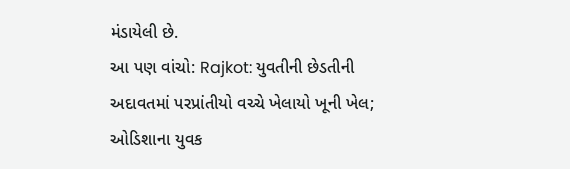મંડાયેલી છે.
આ પણ વાંચો: Rajkot: યુવતીની છેડતીની અદાવતમાં પરપ્રાંતીયો વચ્ચે ખેલાયો ખૂની ખેલ; ઓડિશાના યુવક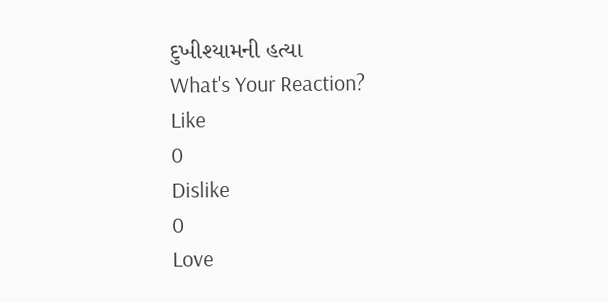દુખીશ્યામની હત્યા
What's Your Reaction?
Like
0
Dislike
0
Love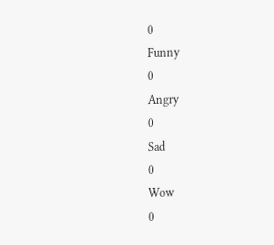0
Funny
0
Angry
0
Sad
0
Wow
0